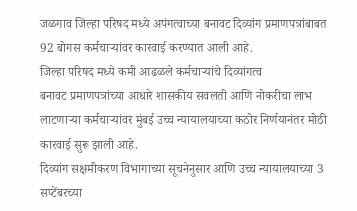जळगाव जिल्हा परिषद मध्ये अपंगत्वाच्या बनावट दिव्यांग प्रमाणपत्रांबाबत 92 बोगस कर्मचाऱ्यांवर कारवाई करण्यात आली आहे.
जिल्हा परिषद मध्ये कमी आढळले कर्मचाऱ्यांचे दिव्यांगत्व
बनावट प्रमाणपत्रांच्या आधारे शासकीय सवलती आणि नोकरीचा लाभ लाटणाऱ्या कर्मचाऱ्यांवर मुंबई उच्च न्यायालयाच्या कठोर निर्णयानंतर मोठी कारवाई सुरू झाली आहे.
दिव्यांग सक्षमीकरण विभागाच्या सूचनेनुसार आणि उच्च न्यायालयाच्या 3 सप्टेंबरच्या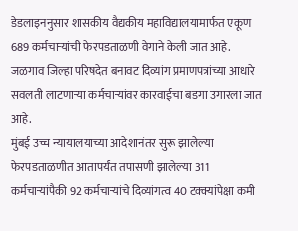डेडलाइननुसार शासकीय वैद्यकीय महाविद्यालयामार्फत एकूण 689 कर्मचाऱ्यांची फेरपडताळणी वेगाने केली जात आहे.
जळगाव जिल्हा परिषदेत बनावट दिव्यांग प्रमाणपत्रांच्या आधारे सवलती लाटणाऱ्या कर्मचाऱ्यांवर कारवाईचा बडगा उगारला जात आहे.
मुंबई उच्च न्यायालयाच्या आदेशानंतर सुरू झालेल्या फेरपडताळणीत आतापर्यंत तपासणी झालेल्या 311 कर्मचाऱ्यांपैकी 92 कर्मचाऱ्यांचे दिव्यांगत्व 40 टक्क्यांपेक्षा कमी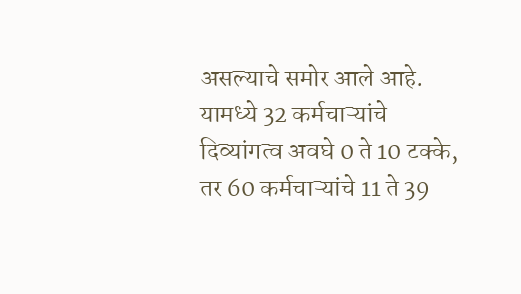असल्याचे समोर आले आहे.
यामध्ये 32 कर्मचाऱ्यांचे दिव्यांगत्व अवघे 0 ते 10 टक्के, तर 60 कर्मचाऱ्यांचे 11 ते 39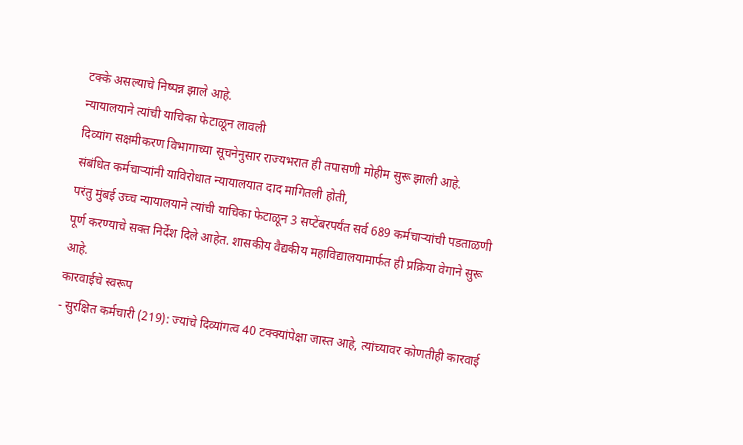टक्के असल्याचे निष्पन्न झाले आहे.
न्यायालयाने त्यांची याचिका फेटाळून लावली
दिव्यांग सक्षमीकरण विभागाच्या सूचनेनुसार राज्यभरात ही तपासणी मोहीम सुरू झाली आहे.
संबंधित कर्मचाऱ्यांनी याविरोधात न्यायालयात दाद मागितली होती,
परंतु मुंबई उच्च न्यायालयाने त्यांची याचिका फेटाळून 3 सप्टेंबरपर्यंत सर्व 689 कर्मचाऱ्यांची पडताळणी पूर्ण करण्याचे सक्त निर्देश दिले आहेत. शासकीय वैद्यकीय महाविद्यालयामार्फत ही प्रक्रिया वेगाने सुरू आहे.
कारवाईचे स्वरूप
- सुरक्षित कर्मचारी (219): ज्यांचे दिव्यांगत्व 40 टक्क्यांपेक्षा जास्त आहे, त्यांच्यावर कोणतीही कारवाई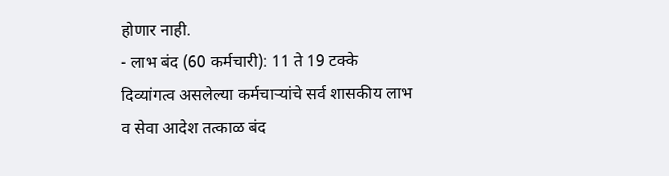होणार नाही.
- लाभ बंद (60 कर्मचारी): 11 ते 19 टक्के दिव्यांगत्व असलेल्या कर्मचाऱ्यांचे सर्व शासकीय लाभ व सेवा आदेश तत्काळ बंद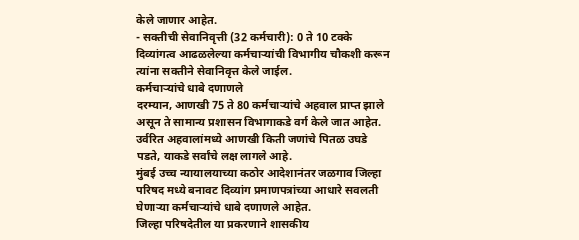केले जाणार आहेत.
- सक्तीची सेवानिवृत्ती (32 कर्मचारी): 0 ते 10 टक्के दिव्यांगत्व आढळलेल्या कर्मचाऱ्यांची विभागीय चौकशी करून त्यांना सक्तीने सेवानिवृत्त केले जाईल.
कर्मचाऱ्यांचे धाबे दणाणले
दरम्यान, आणखी 75 ते 80 कर्मचाऱ्यांचे अहवाल प्राप्त झाले असून ते सामान्य प्रशासन विभागाकडे वर्ग केले जात आहेत. उर्वरित अहवालांमध्ये आणखी किती जणांचे पितळ उघडे पडते, याकडे सर्वांचे लक्ष लागले आहे.
मुंबई उच्च न्यायालयाच्या कठोर आदेशानंतर जळगाव जिल्हा परिषद मध्ये बनावट दिव्यांग प्रमाणपत्रांच्या आधारे सवलती घेणाऱ्या कर्मचाऱ्यांचे धाबे दणाणले आहेत.
जिल्हा परिषदेतील या प्रकरणाने शासकीय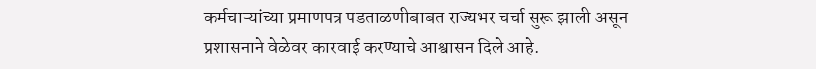कर्मचाऱ्यांच्या प्रमाणपत्र पडताळणीबाबत राज्यभर चर्चा सुरू झाली असून प्रशासनाने वेळेवर कारवाई करण्याचे आश्वासन दिले आहे.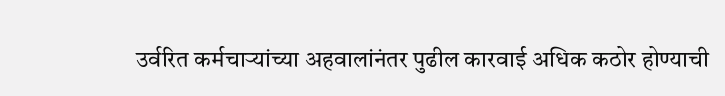उर्वरित कर्मचाऱ्यांच्या अहवालांनंतर पुढील कारवाई अधिक कठोर होण्याची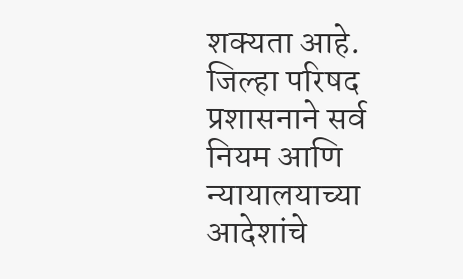शक्यता आहे.
जिल्हा परिषद प्रशासनाने सर्व नियम आणि न्यायालयाच्या आदेशांचे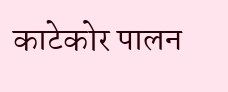काटेकोर पालन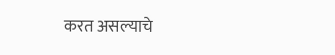करत असल्याचे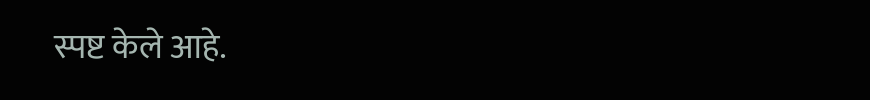स्पष्ट केले आहे.